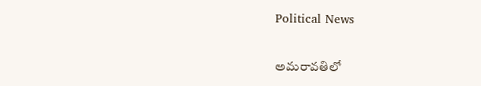Political News

అమ‌రావ‌తిలో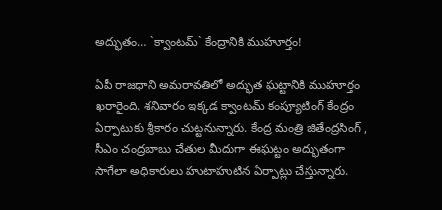అద్భుతం… `క్వాంట‌మ్` కేంద్రానికి ముహూర్తం!

ఏపీ రాజ‌ధాని అమ‌రావ‌తిలో అద్భుత ఘ‌ట్టానికి ముహూర్తం ఖ‌రారైంది. శ‌నివారం ఇక్క‌డ క్వాంట‌మ్ కంప్యూటింగ్ కేంద్రం ఏర్పాటుకు శ్రీకారం చుట్ట‌నున్నారు. కేంద్ర మంత్రి జితేంద్ర‌సింగ్ , సీఎం చంద్ర‌బాబు చేతుల మీదుగా ఈఘ‌ట్టం అద్భుతంగా సాగేలా అధికారులు హుటాహుటిన ఏర్పాట్లు చేస్తున్నారు.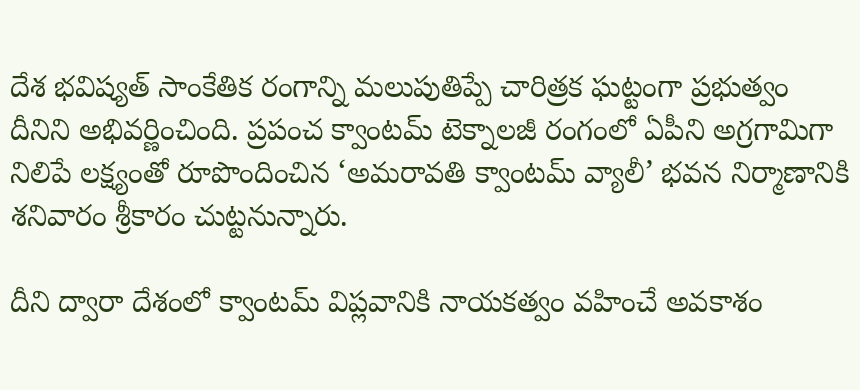దేశ భవిష్యత్ సాంకేతిక రంగాన్ని మలుపుతిప్పే చారిత్రక ఘట్టంగా ప్ర‌భుత్వం దీనిని అభివ‌ర్ణించింది. ప్రపంచ క్వాంటమ్ టెక్నాలజీ రంగంలో ఏపీని అగ్రగామిగా నిలిపే లక్ష్యంతో రూపొందించిన ‘అమరావతి క్వాంటమ్ వ్యాలీ’ భవన నిర్మాణానికి శ‌నివారం శ్రీకారం చుట్ట‌నున్నారు.

దీని ద్వారా దేశంలో క్వాంటమ్ విప్లవానికి నాయకత్వం వహించే అవకాశం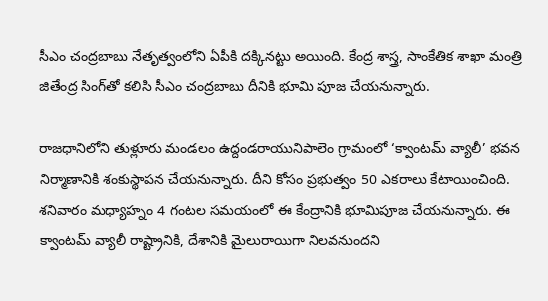సీఎం చంద్ర‌బాబు నేతృత్వంలోని ఏపీకి ద‌క్కిన‌ట్టు అయింది. కేంద్ర శాస్త్ర, సాంకేతిక శాఖా మంత్రి జితేంద్ర సింగ్‌తో కలిసి సీఎం చంద్రబాబు దీనికి భూమి పూజ చేయ‌నున్నారు.

రాజ‌ధానిలోని తుళ్లూరు మండలం ఉద్దండరాయునిపాలెం గ్రామంలో ‘క్వాంటమ్ వ్యాలీ’ భవన నిర్మాణానికి శంకుస్థాపన చేయనున్నారు. దీని కోసం ప్రభుత్వం 50 ఎకరాలు కేటాయించింది. శ‌నివారం మధ్యాహ్నం 4 గంటల స‌మ‌యంలో ఈ కేంద్రానికి భూమిపూజ చేయ‌నున్నారు. ఈ క్వాంటమ్ వ్యాలీ రాష్ట్రానికి, దేశానికి మైలురాయిగా నిలవనుందని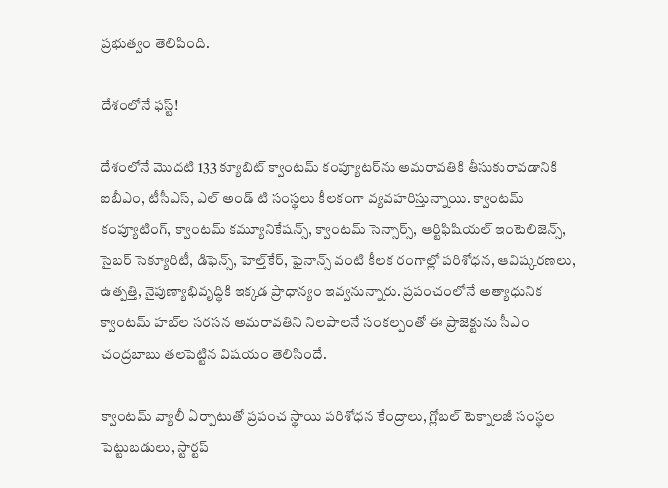ప్ర‌భుత్వం తెలిపింది.

దేశంలోనే ఫ‌స్ట్‌!

దేశంలోనే మొదటి 133 క్యూబిట్ క్వాంటమ్ కంప్యూటర్‌ను అమరావతికి తీసుకురావడానికి ఐబీఎం, టీసీఎస్, ఎల్ అండ్ టి సంస్థలు కీలకంగా వ్యవహరిస్తున్నాయి. క్వాంటమ్ కంప్యూటింగ్, క్వాంటమ్ కమ్యూనికేషన్స్, క్వాంటమ్ సెన్సార్స్, ఆర్టిఫిషియల్ ఇంటెలిజెన్స్, సైబర్ సెక్యూరిటీ, డిఫెన్స్, హెల్త్‌కేర్, ఫైనాన్స్ వంటి కీలక రంగాల్లో పరిశోధన, ఆవిష్కరణలు, ఉత్పత్తి, నైపుణ్యాభివృద్ధికి ఇక్కడ ప్రాధాన్యం ఇవ్వ‌నున్నారు. ప్రపంచంలోనే అత్యాధునిక క్వాంటమ్ హబ్‌ల సరసన అమరావతిని నిలపాలనే సంకల్పంతో ఈ ప్రాజెక్టును సీఎం చంద్రబాబు తలపెట్టిన విష‌యం తెలిసిందే.

క్వాంటమ్ వ్యాలీ ఏర్పాటుతో ప్రపంచ స్థాయి పరిశోధన కేంద్రాలు, గ్లోబల్ టెక్నాలజీ సంస్థల పెట్టుబడులు, స్టార్టప్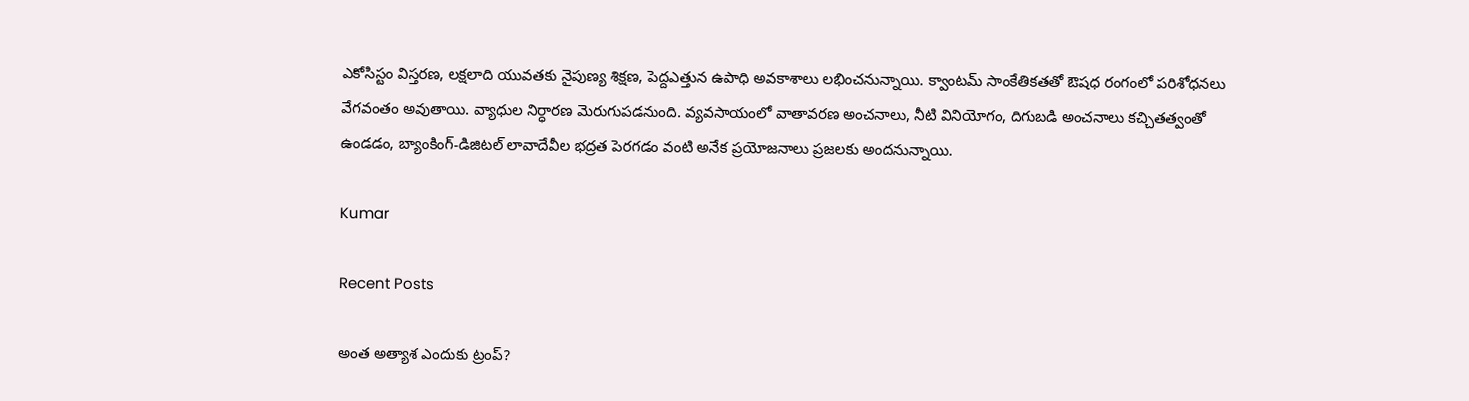ఎకోసిస్టం విస్తరణ, లక్షలాది యువతకు నైపుణ్య శిక్షణ, పెద్దఎత్తున ఉపాధి అవకాశాలు ల‌భించ‌నున్నాయి. క్వాంటమ్ సాంకేతిక‌త‌తో ఔష‌ధ‌ రంగంలో పరిశోధనలు వేగవంతం అవుతాయి. వ్యాధుల నిర్ధారణ మెరుగుపడనుంది. వ్యవసాయంలో వాతావరణ అంచనాలు, నీటి వినియోగం, దిగుబడి అంచనాలు కచ్చితత్వంతో ఉండడం, బ్యాంకింగ్-డిజిటల్ లావాదేవీల భద్రత పెరగడం వంటి అనేక ప్రయోజనాలు ప్ర‌జ‌ల‌కు అంద‌నున్నాయి.

Kumar

Recent Posts

అంత అత్యాశ ఎందుకు ట్రంప్?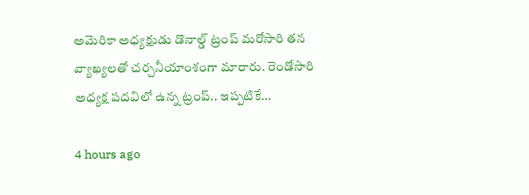అమెరికా అధ్యక్షుడు డొనాల్డ్ ట్రంప్ మరోసారి తన వ్యాఖ్యలతో చర్చనీయాంశంగా మారారు. రెండోసారి అధ్యక్ష పదవిలో ఉన్న ట్రంప్.. ఇప్పటికే…

4 hours ago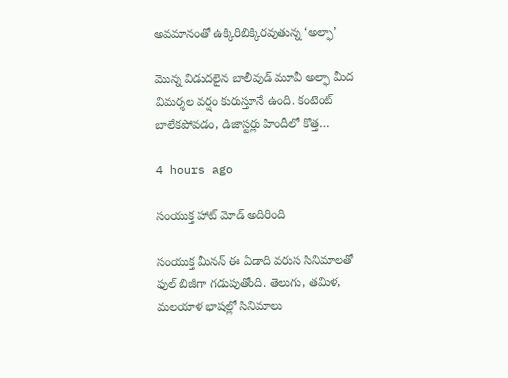అవమానంతో ఉక్కిరిబిక్కిరవుతున్న ‘అల్ఫా’

మొన్న విడుదలైన బాలీవుడ్ మూవీ అల్ఫా మీద విమర్శల వర్షం కురుస్తూనే ఉంది. కంటెంట్ బాలేకపోవడం, డిజాస్టర్లు హిందీలో కొత్త…

4 hours ago

సంయుక్త హాట్ మోడ్ అదిరింది

సంయుక్త మీనన్ ఈ ఏడాది వరుస సినిమాలతో ఫుల్ బిజీగా గడుపుతోంది. తెలుగు, తమిళ, మలయాళ భాషల్లో సినిమాలు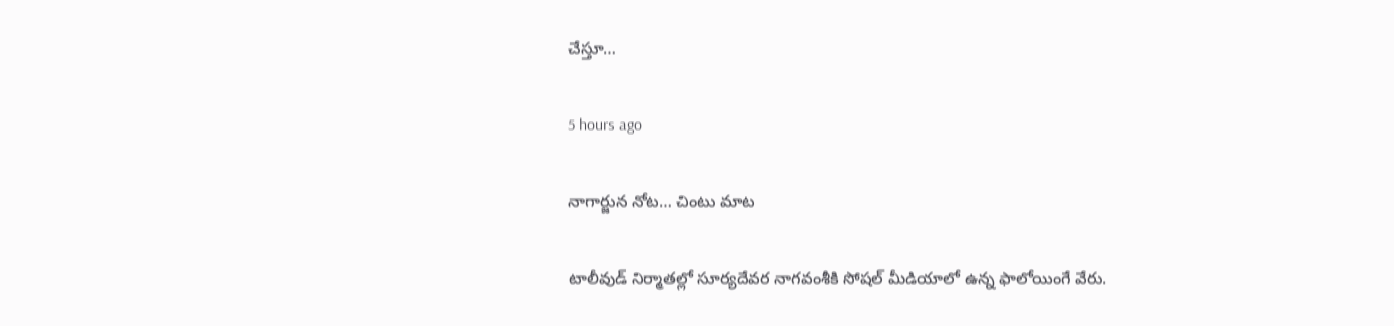చేస్తూ…

5 hours ago

నాగార్జున నోట‌… చింటు మాట‌

టాలీవుడ్ నిర్మాతల్లో సూర్య‌దేవ‌ర నాగ‌వంశీకి సోష‌ల్ మీడియాలో ఉన్న ఫాలోయింగే వేరు.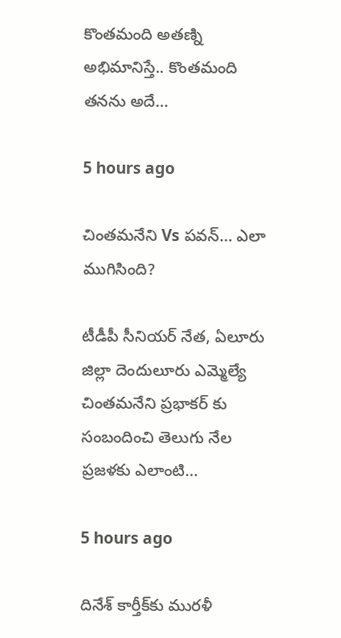కొంత‌మంది అత‌ణ్ని అభిమానిస్తే.. కొంత‌మంది త‌న‌ను అదే…

5 hours ago

చింతమనేని Vs పవన్… ఎలా ముగిసింది?

టీడీపీ సీనియర్ నేత, ఏలూరు జిల్లా దెందులూరు ఎమ్మెల్యే చింతమనేని ప్రభాకర్ కు సంబందించి తెలుగు నేల ప్రజళకు ఎలాంటి…

5 hours ago

దినేశ్ కార్తీక్‌కు మురళీ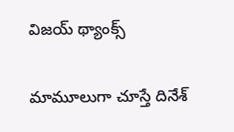విజయ్ థ్యాంక్స్

మామూలుగా చూస్తే దినేశ్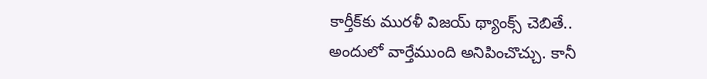కార్తీక్‌కు మురళీ విజయ్ థ్యాంక్స్ చెబితే.. అందులో వార్తేముంది అనిపించొచ్చు. కానీ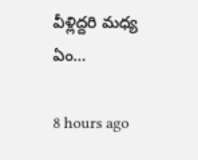వీళ్లిద్దరి మధ్య ఏం…

8 hours ago